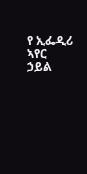የ ኢፌዲሪ ኣየር ኃይል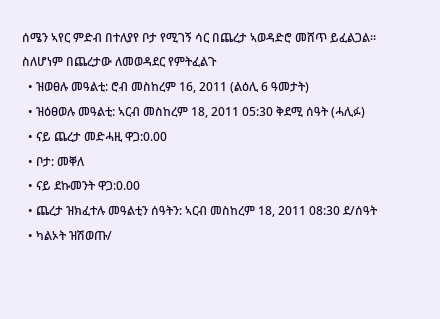ሰሜን ኣየር ምድብ በተለያየ ቦታ የሚገኝ ሳር በጨረታ ኣወዳድሮ መሸጥ ይፈልጋል። ስለሆነም በጨረታው ለመወዳደር የምትፈልጉ
  • ዝወፀሉ መዓልቲ: ሮብ መስከረም 16, 2011 (ልዕሊ 6 ዓመታት)
  • ዝዕፀወሉ መዓልቲ: ኣርብ መስከረም 18, 2011 05:30 ቅደሚ ሰዓት (ሓሊፉ)
  • ናይ ጨረታ መድሓዚ ዋጋ:0.00
  • ቦታ: መቐለ
  • ናይ ደኩመንት ዋጋ:0.00
  • ጨረታ ዝክፈተሉ መዓልቲን ሰዓትን: ኣርብ መስከረም 18, 2011 08:30 ደ/ሰዓት
  • ካልኦት ዝሽወጡ/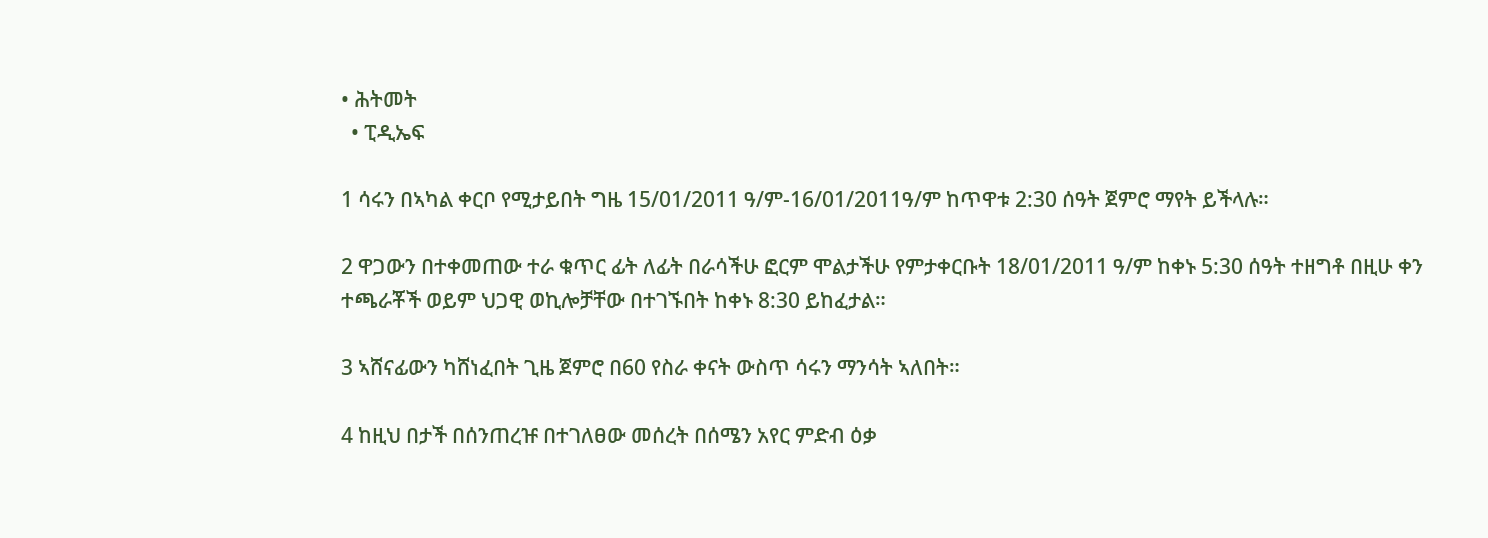• ሕትመት
  • ፒዲኤፍ

1 ሳሩን በኣካል ቀርቦ የሚታይበት ግዜ 15/01/2011 ዓ/ም-16/01/2011ዓ/ም ከጥዋቱ 2:30 ሰዓት ጀምሮ ማየት ይችላሉ።

2 ዋጋውን በተቀመጠው ተራ ቁጥር ፊት ለፊት በራሳችሁ ፎርም ሞልታችሁ የምታቀርቡት 18/01/2011 ዓ/ም ከቀኑ 5:30 ሰዓት ተዘግቶ በዚሁ ቀን ተጫራቾች ወይም ህጋዊ ወኪሎቻቸው በተገኙበት ከቀኑ 8:30 ይከፈታል።

3 ኣሸናፊውን ካሸነፈበት ጊዜ ጀምሮ በ60 የስራ ቀናት ውስጥ ሳሩን ማንሳት ኣለበት።

4 ከዚህ በታች በሰንጠረዡ በተገለፀው መሰረት በሰሜን አየር ምድብ ዕቃ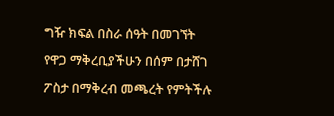ግዥ ክፍል በስራ ሰዓት በመገኘት የዋጋ ማቅረቢያችሁን በሰም በታሸገ ፖስታ በማቅረብ መጫረት የምትችሉ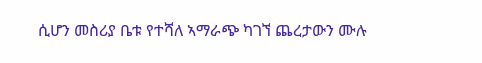ሲሆን መስሪያ ቤቱ የተሻለ ኣማራጭ ካገኘ ጨረታውን ሙሉ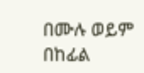በሙሉ ወይም በከፊል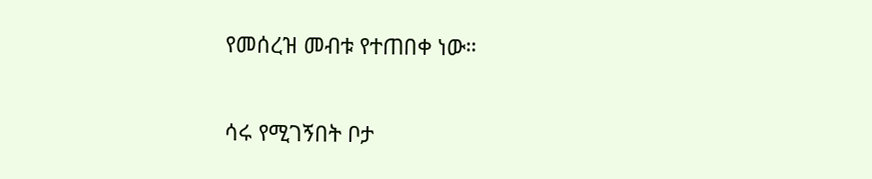የመሰረዝ መብቱ የተጠበቀ ነው።

ሳሩ የሚገኝበት ቦታ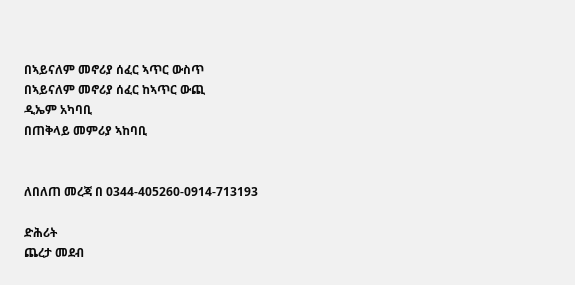በኣይናለም መኖሪያ ሰፈር ኣጥር ውስጥ
በኣይናለም መኖሪያ ሰፈር ከኣጥር ውጪ
ዲኤም አካባቢ
በጠቅላይ መምሪያ ኣከባቢ


ለበለጠ መረጃ በ 0344-405260-0914-713193

ድሕሪት
ጨረታ መደብ